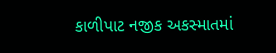કાળીપાટ નજીક અકસ્માતમાં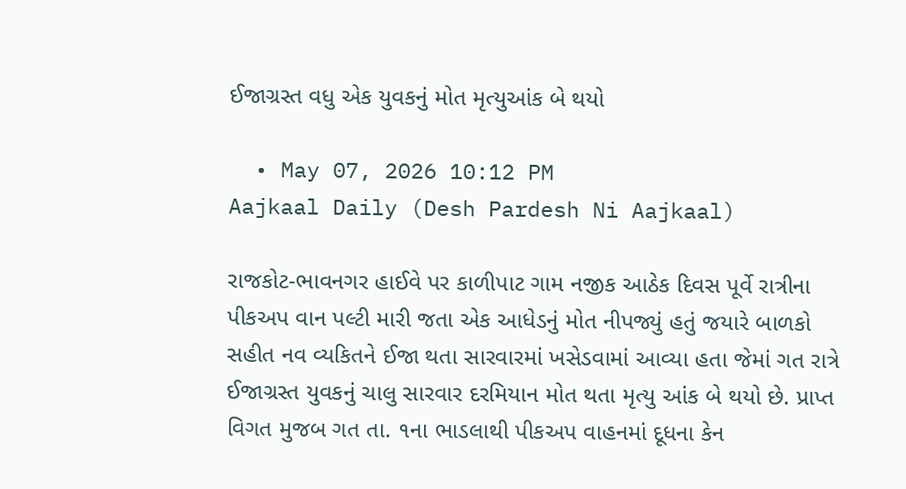ઈજાગ્રસ્ત વધુ એક યુવકનું મોત મૃત્યુઆંક બે થયો

  • May 07, 2026 10:12 PM
Aajkaal Daily (Desh Pardesh Ni Aajkaal)

રાજકોટ-ભાવનગર હાઈવે પર કાળીપાટ ગામ નજીક આઠેક દિવસ પૂર્વે રાત્રીના પીકઅપ વાન પલ્ટી મારી જતા એક આધેડનું મોત નીપજ્યું હતું જયારે બાળકો સહીત નવ વ્યકિતને ઈજા થતા સારવારમાં ખસેડવામાં આવ્યા હતા જેમાં ગત રાત્રે ઈજાગ્રસ્ત યુવકનું ચાલુ સારવાર દરમિયાન મોત થતા મૃત્યુ આંક બે થયો છે. પ્રાપ્ત વિગત મુજબ ગત તા. ૧ના ભાડલાથી પીકઅપ વાહનમાં દૂધના કેન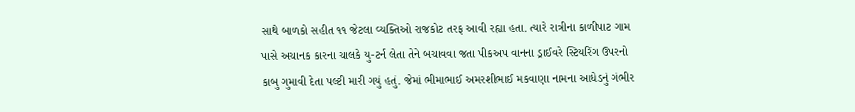સાથે બાળકો સહીત ૧૧ જેટલા વ્યક્તિઓ રાજકોટ તરફ આવી રહ્યા હતા. ત્યારે રાત્રીના કાળીપાટ ગામ
પાસે અચાનક કારના ચાલકે યુ-ટર્ન લેતા તેને બચાવવા જતા પીકઅપ વાનના ડ્રાઈવરે સ્ટિયરિંગ ઉપરનો કાબુ ગુમાવી દેતા પલ્ટી મારી ગયું હતું. જેમાં ભીમાભાઈ અમરશીભાઈ મકવાણા નામના આધેડનું ગંભીર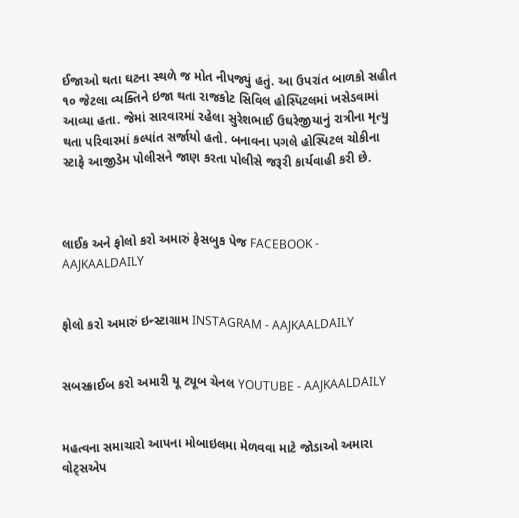ઈજાઓ થતા ઘટના સ્થળે જ મોત નીપજ્યું હતું. આ ઉપરાંત બાળકો સહીત ૧૦ જેટલા વ્યક્તિને ઇજા થતા રાજકોટ સિવિલ હોસ્પિટલમાં ખસેડવામાં આવ્યા હતા. જેમાં સારવારમાં રહેલા સુરેશભાઈ ઉઘરેજીયાનું રાત્રીના મૃત્યુ થતા પરિવારમાં કલ્પાંત સર્જાયો હતો. બનાવના પગલે હોસ્પિટલ ચોકીના સ્ટાફે આજીડેમ પોલીસને જાણ કરતા પોલીસે જરૂરી કાર્યવાહી કરી છે.



લાઈક અને ફોલો કરો અમારું ફેસબુક પેજ FACEBOOK - AAJKAALDAILY


ફોલો કરો અમારું ઇન્સ્ટાગ્રામ INSTAGRAM - AAJKAALDAILY


સબસ્ક્રાઈબ કરો અમારી યૂ ટ્યૂબ ચેનલ YOUTUBE - AAJKAALDAILY


મહત્વના સમાચારો આપના મોબાઇલમા મેળવવા માટે જોડાઓ અમારા વોટ્સએપ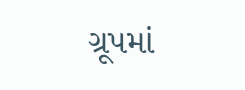ગ્રૂપમાં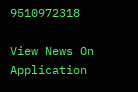9510972318

View News On Application